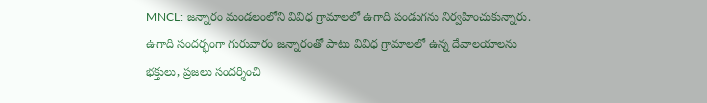MNCL: జన్నారం మండలంలోని వివిధ గ్రామాలలో ఉగాది పండుగను నిర్వహించుకున్నారు. ఉగాది సందర్భంగా గురువారం జన్నారంతో పాటు వివిధ గ్రామాలలో ఉన్న దేవాలయాలను భక్తులు, ప్రజలు సందర్శించి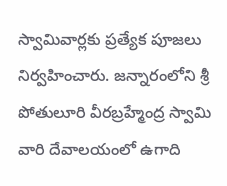స్వామివార్లకు ప్రత్యేక పూజలు నిర్వహించారు. జన్నారంలోని శ్రీ పోతులూరి వీరబ్రహ్మేంద్ర స్వామి వారి దేవాలయంలో ఉగాది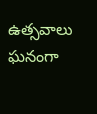ఉత్సవాలు ఘనంగా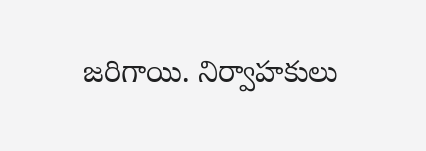జరిగాయి. నిర్వాహకులు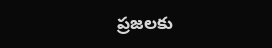ప్రజలకు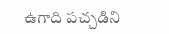ఉగాది పచ్చడిని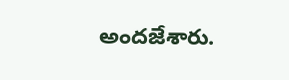అందజేశారు.